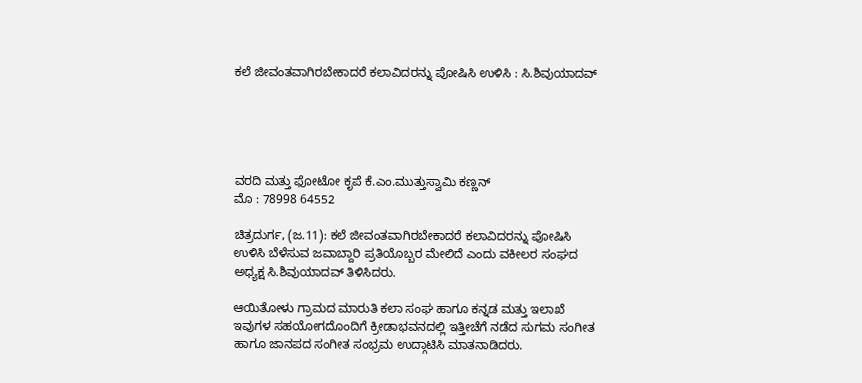ಕಲೆ ಜೀವಂತವಾಗಿರಬೇಕಾದರೆ ಕಲಾವಿದರನ್ನು ಪೋಷಿಸಿ ಉಳಿಸಿ : ಸಿ.ಶಿವುಯಾದವ್





ವರದಿ ಮತ್ತು ಫೋಟೋ ಕೃಪೆ ಕೆ.ಎಂ.ಮುತ್ತುಸ್ವಾಮಿ ಕಣ್ಣನ್
ಮೊ : 78998 64552

ಚಿತ್ರದುರ್ಗ, (ಜ.11): ಕಲೆ ಜೀವಂತವಾಗಿರಬೇಕಾದರೆ ಕಲಾವಿದರನ್ನು ಪೋಷಿಸಿ ಉಳಿಸಿ ಬೆಳೆಸುವ ಜವಾಬ್ದಾರಿ ಪ್ರತಿಯೊಬ್ಬರ ಮೇಲಿದೆ ಎಂದು ವಕೀಲರ ಸಂಘದ ಅಧ್ಯಕ್ಷ ಸಿ.ಶಿವುಯಾದವ್ ತಿಳಿಸಿದರು.

ಆಯಿತೋಳು ಗ್ರಾಮದ ಮಾರುತಿ ಕಲಾ ಸಂಘ ಹಾಗೂ ಕನ್ನಡ ಮತ್ತು ಇಲಾಖೆ ಇವುಗಳ ಸಹಯೋಗದೊಂದಿಗೆ ಕ್ರೀಡಾಭವನದಲ್ಲಿ ಇತ್ತೀಚೆಗೆ ನಡೆದ ಸುಗಮ ಸಂಗೀತ ಹಾಗೂ ಜಾನಪದ ಸಂಗೀತ ಸಂಭ್ರಮ ಉದ್ಗಾಟಿಸಿ ಮಾತನಾಡಿದರು.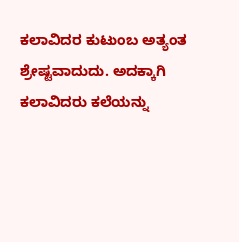ಕಲಾವಿದರ ಕುಟುಂಬ ಅತ್ಯಂತ ಶ್ರೇಷ್ಟವಾದುದು. ಅದಕ್ಕಾಗಿ ಕಲಾವಿದರು ಕಲೆಯನ್ನು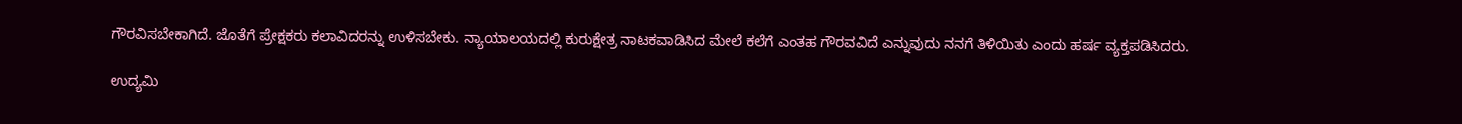ಗೌರವಿಸಬೇಕಾಗಿದೆ. ಜೊತೆಗೆ ಪ್ರೇಕ್ಷಕರು ಕಲಾವಿದರನ್ನು ಉಳಿಸಬೇಕು. ನ್ಯಾಯಾಲಯದಲ್ಲಿ ಕುರುಕ್ಷೇತ್ರ ನಾಟಕವಾಡಿಸಿದ ಮೇಲೆ ಕಲೆಗೆ ಎಂತಹ ಗೌರವವಿದೆ ಎನ್ನುವುದು ನನಗೆ ತಿಳಿಯಿತು ಎಂದು ಹರ್ಷ ವ್ಯಕ್ತಪಡಿಸಿದರು.

ಉದ್ಯಮಿ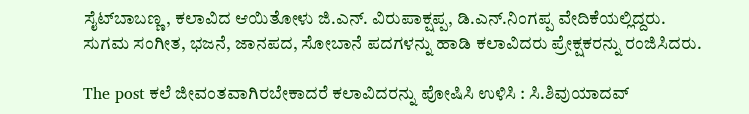ಸೈಟ್‍ಬಾಬಣ್ಣ, ಕಲಾವಿದ ಆಯಿತೋಳು ಜಿ.ಎನ್. ವಿರುಪಾಕ್ಷಪ್ಪ, ಡಿ.ಎನ್.ನಿಂಗಪ್ಪ ವೇದಿಕೆಯಲ್ಲಿದ್ದರು.
ಸುಗಮ ಸಂಗೀತ, ಭಜನೆ, ಜಾನಪದ, ಸೋಬಾನೆ ಪದಗಳನ್ನು ಹಾಡಿ ಕಲಾವಿದರು ಪ್ರೇಕ್ಷಕರನ್ನು ರಂಜಿಸಿದರು.

The post ಕಲೆ ಜೀವಂತವಾಗಿರಬೇಕಾದರೆ ಕಲಾವಿದರನ್ನು ಪೋಷಿಸಿ ಉಳಿಸಿ : ಸಿ.ಶಿವುಯಾದವ್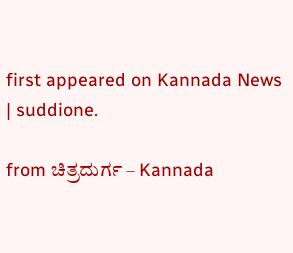first appeared on Kannada News | suddione.

from ಚಿತ್ರದುರ್ಗ – Kannada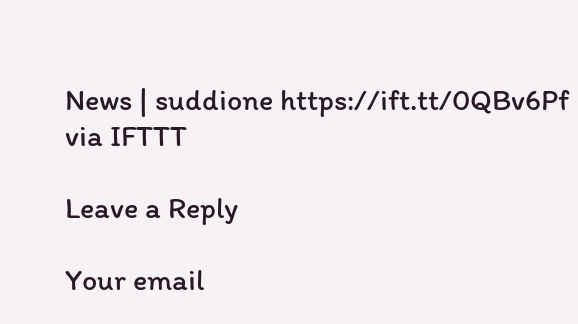News | suddione https://ift.tt/0QBv6Pf
via IFTTT

Leave a Reply

Your email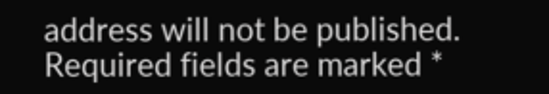address will not be published. Required fields are marked *